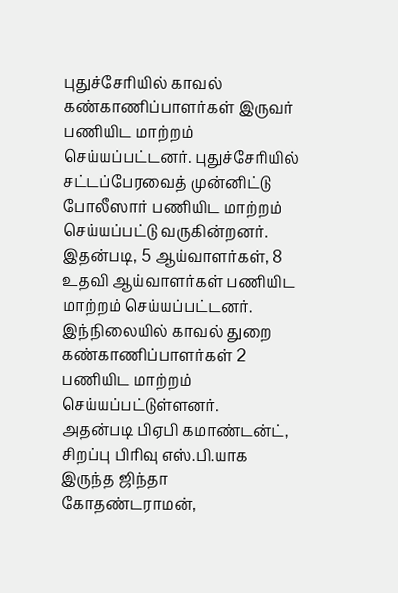புதுச்சேரியில் காவல் கண்காணிப்பாளர்கள் இருவர் பணியிட மாற்றம் செய்யப்பட்டனர். புதுச்சேரியில் சட்டப்பேரவைத் முன்னிட்டு போலீஸார் பணியிட மாற்றம் செய்யப்பட்டு வருகின்றனர்.
இதன்படி, 5 ஆய்வாளர்கள், 8 உதவி ஆய்வாளர்கள் பணியிட மாற்றம் செய்யப்பட்டனர். இந்நிலையில் காவல் துறை கண்காணிப்பாளர்கள் 2 பணியிட மாற்றம் செய்யப்பட்டுள்ளனர்.
அதன்படி பிஏபி கமாண்டன்ட், சிறப்பு பிரிவு எஸ்.பி.யாக இருந்த ஜிந்தா கோதண்டராமன்,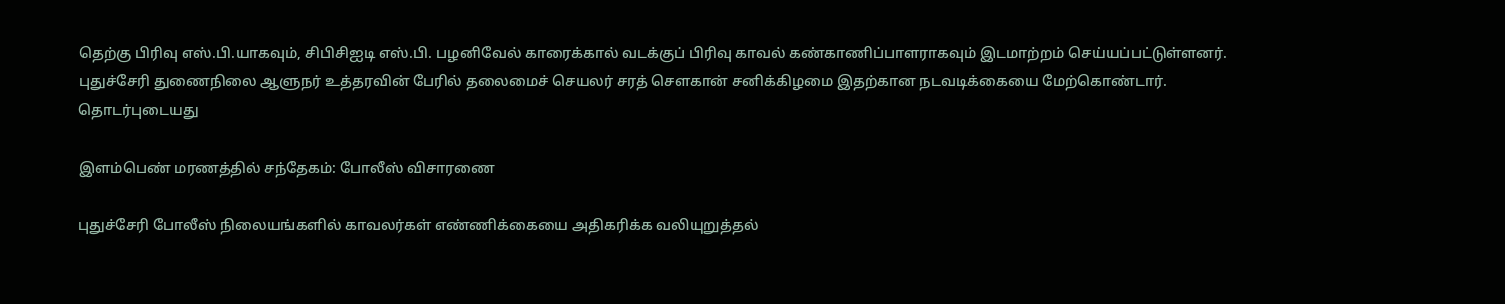தெற்கு பிரிவு எஸ்.பி.யாகவும், சிபிசிஐடி எஸ்.பி. பழனிவேல் காரைக்கால் வடக்குப் பிரிவு காவல் கண்காணிப்பாளராகவும் இடமாற்றம் செய்யப்பட்டுள்ளனர்.
புதுச்சேரி துணைநிலை ஆளுநர் உத்தரவின் பேரில் தலைமைச் செயலர் சரத் சௌகான் சனிக்கிழமை இதற்கான நடவடிக்கையை மேற்கொண்டார்.
தொடர்புடையது

இளம்பெண் மரணத்தில் சந்தேகம்: போலீஸ் விசாரணை

புதுச்சேரி போலீஸ் நிலையங்களில் காவலர்கள் எண்ணிக்கையை அதிகரிக்க வலியுறுத்தல்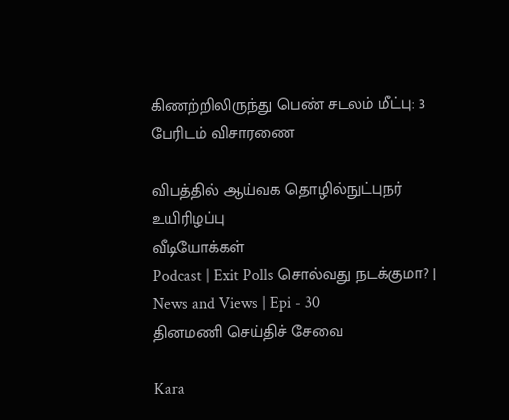கிணற்றிலிருந்து பெண் சடலம் மீட்பு: 3 பேரிடம் விசாரணை

விபத்தில் ஆய்வக தொழில்நுட்புநர் உயிரிழப்பு
வீடியோக்கள்
Podcast | Exit Polls சொல்வது நடக்குமா? | News and Views | Epi - 30
தினமணி செய்திச் சேவை

Kara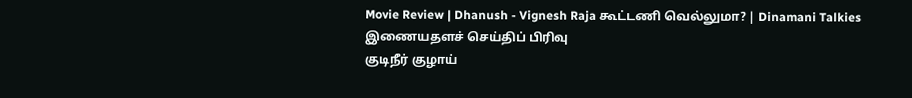Movie Review | Dhanush - Vignesh Raja கூட்டணி வெல்லுமா? | Dinamani Talkies
இணையதளச் செய்திப் பிரிவு
குடிநீர் குழாய்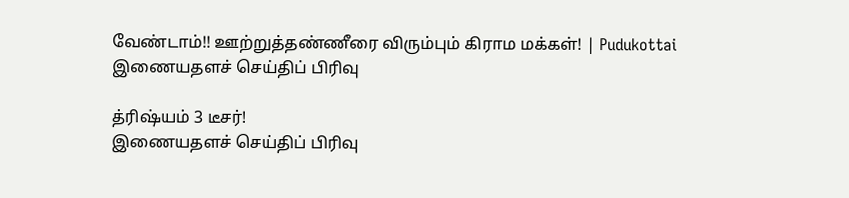வேண்டாம்!! ஊற்றுத்தண்ணீரை விரும்பும் கிராம மக்கள்! | Pudukottai
இணையதளச் செய்திப் பிரிவு

த்ரிஷ்யம் 3 டீசர்!
இணையதளச் செய்திப் பிரிவு